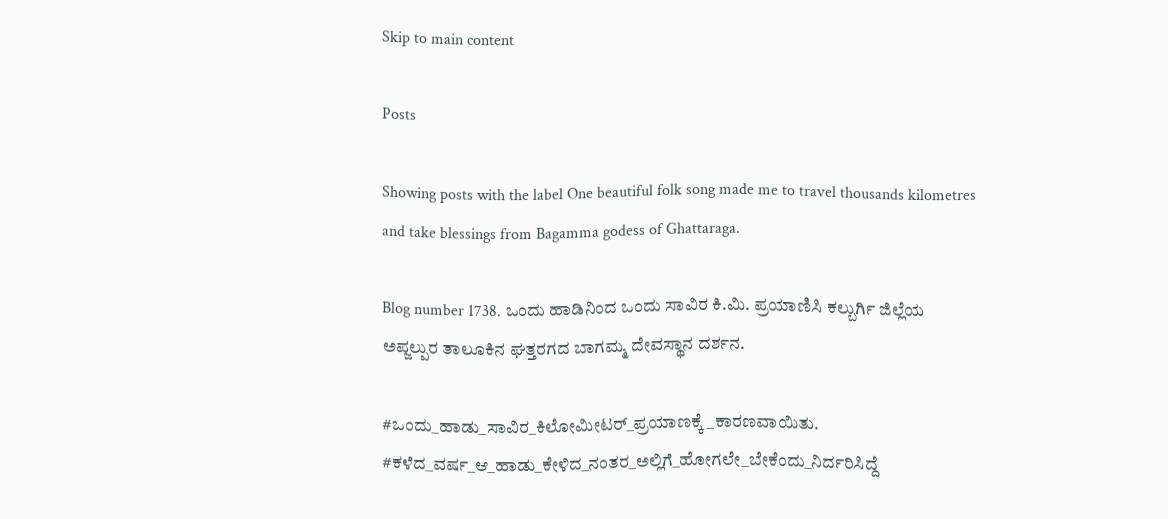Skip to main content

Posts

Showing posts with the label One beautiful folk song made me to travel thousands kilometres and take blessings from Bagamma godess of Ghattaraga.

Blog number 1738. ಒಂದು ಹಾಡಿನಿಂದ ಒಂದು ಸಾವಿರ ಕಿ.ಮಿ. ಪ್ರಯಾಣಿಸಿ ಕಲ್ಬುರ್ಗಿ ಜಿಲ್ಲೆಯ ಅಪ್ಜಲ್ಪುರ ತಾಲೂಕಿನ ಘತ್ತರಗದ ಬಾಗಮ್ಮ ದೇವಸ್ಥಾನ ದರ್ಶನ.

#ಒಂದು_ಹಾಡು_ಸಾವಿರ_ಕಿಲೋಮೀಟರ್_ಪ್ರಯಾಣಕ್ಕೆ_ಕಾರಣವಾಯಿತು. #ಕಳೆದ_ವರ್ಷ_ಆ_ಹಾಡು_ಕೇಳಿದ_ನಂತರ_ಅಲ್ಲಿಗೆ_ಹೋಗಲೇ_ಬೇಕೆಂದು_ನಿರ್ದರಿಸಿದ್ದೆ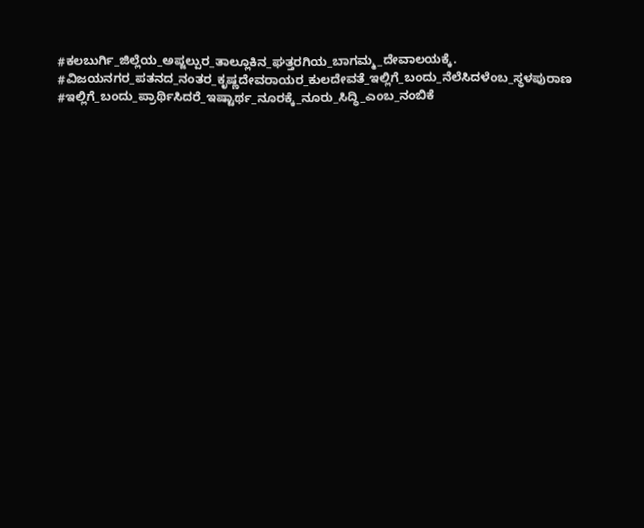#ಕಲಬುರ್ಗಿ_ಜಿಲ್ಲೆಯ_ಅಪ್ಜಲ್ಪುರ_ತಾಲ್ಲೂಕಿನ_ಘತ್ತರಗಿಯ_ಬಾಗಮ್ಮ_ದೇವಾಲಯಕ್ಕೆ. #ವಿಜಯನಗರ_ಪತನದ_ನಂತರ_ಕೃಷ್ಣದೇವರಾಯರ_ಕುಲದೇವತೆ_ಇಲ್ಲಿಗೆ_ಬಂದು_ನೆಲೆಸಿದಳೆಂಬ_ಸ್ಥಳಪುರಾಣ #ಇಲ್ಲಿಗೆ_ಬಂದು_ಪ್ರಾರ್ಥಿಸಿದರೆ_ಇಷ್ಟಾರ್ಥ_ನೂರಕ್ಕೆ_ನೂರು_ಸಿದ್ಧಿ_ಎಂಬ_ನಂಬಿಕೆ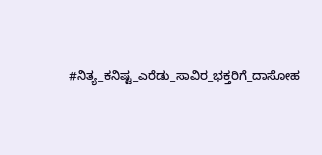#ನಿತ್ಯ_ಕನಿಷ್ಟ_ಎರೆಡು_ಸಾವಿರ_ಭಕ್ತರಿಗೆ_ದಾಸೋಹ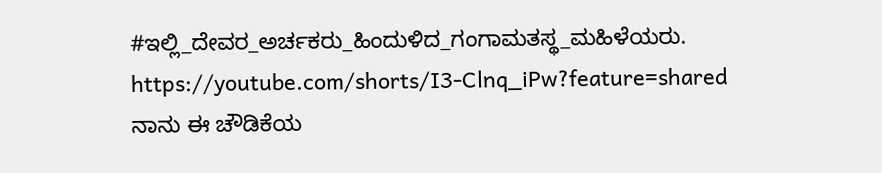#ಇಲ್ಲಿ_ದೇವರ_ಅರ್ಚಕರು_ಹಿಂದುಳಿದ_ಗಂಗಾಮತಸ್ಥ_ಮಹಿಳೆಯರು. https://youtube.com/shorts/I3-Clnq_iPw?feature=shared     ನಾನು ಈ ಚೌಡಿಕೆಯ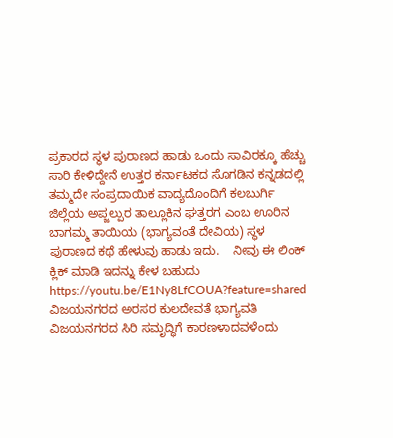ಪ್ರಕಾರದ ಸ್ಥಳ ಪುರಾಣದ ಹಾಡು ಒಂದು ಸಾವಿರಕ್ಕೂ ಹೆಚ್ಚು ಸಾರಿ ಕೇಳಿದ್ದೇನೆ ಉತ್ತರ ಕರ್ನಾಟಕದ ಸೊಗಡಿನ ಕನ್ನಡದಲ್ಲಿ ತಮ್ಮದೇ ಸಂಪ್ರದಾಯಿಕ ವಾದ್ಯದೊಂದಿಗೆ ಕಲಬುರ್ಗಿ ಜಿಲ್ಲೆಯ ಅಪ್ಜಲ್ಪುರ ತಾಲ್ಲೂಕಿನ ಘತ್ತರಗ ಎಂಬ ಊರಿನ ಬಾಗಮ್ಮ ತಾಯಿಯ (ಭಾಗ್ಯವಂತೆ ದೇವಿಯ) ಸ್ಥಳ ಪುರಾಣದ ಕಥೆ ಹೇಳುವು ಹಾಡು ಇದು.    ನೀವು ಈ ಲಿಂಕ್ ಕ್ಲಿಕ್ ಮಾಡಿ ಇದನ್ನು ಕೇಳ ಬಹುದು  https://youtu.be/E1Ny8LfCOUA?feature=shared    ವಿಜಯನಗರದ ಅರಸರ ಕುಲದೇವತೆ ಭಾಗ್ಯವತಿ ವಿಜಯನಗರದ ಸಿರಿ ಸಮೃದ್ಧಿಗೆ ಕಾರಣಳಾದವಳೆಂದು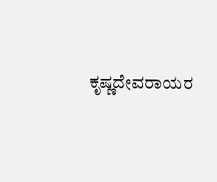ಕೃಷ್ಣದೇವರಾಯರ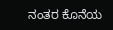ನಂತರ ಕೊನೆಯ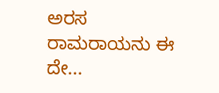ಅರಸ  ರಾಮರಾಯನು ಈ ದೇ...